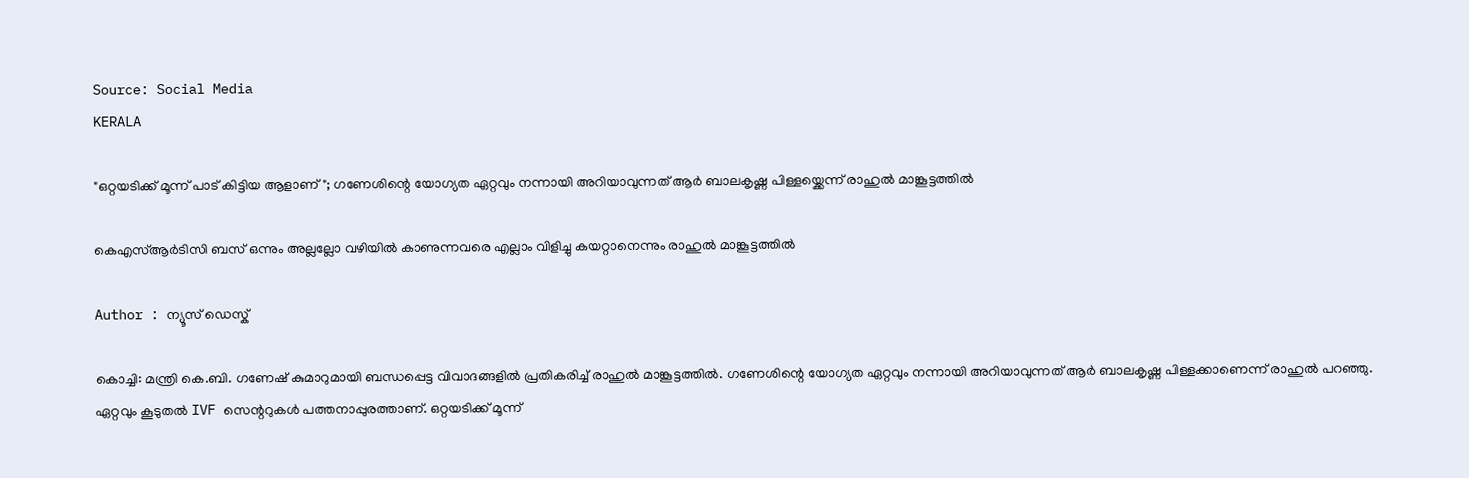Source: Social Media
KERALA

"ഒറ്റയടിക്ക് മൂന്ന് പാട് കിട്ടിയ ആളാണ്"; ഗണേശിന്റെ യോഗ്യത ഏറ്റവും നന്നായി അറിയാവുന്നത് ആർ ബാലകൃഷ്ണ പിള്ളയ്ക്കെന്ന് രാഹുൽ മാങ്കൂട്ടത്തിൽ

കെഎസ്ആർടിസി ബസ് ഒന്നും അല്ലല്ലോ വഴിയിൽ കാണുന്നവരെ എല്ലാം വിളിച്ചു കയറ്റാനെന്നും രാഹുൽ മാങ്കൂട്ടത്തിൽ

Author : ന്യൂസ് ഡെസ്ക്

കൊച്ചി: മന്ത്രി കെ.ബി. ഗണേഷ് കുമാറുമായി ബന്ധപ്പെട്ട വിവാദങ്ങളിൽ പ്രതികരിച്ച് രാഹുൽ മാങ്കൂട്ടത്തിൽ. ഗണേശിന്റെ യോഗ്യത ഏറ്റവും നന്നായി അറിയാവുന്നത് ആർ ബാലകൃഷ്ണ പിള്ളക്കാണെന്ന് രാഹുൽ പറഞ്ഞു. ഏറ്റവും കൂടുതൽ IVF സെന്ററുകൾ പത്തനാപ്പുരത്താണ്. ഒറ്റയടിക്ക് മൂന്ന്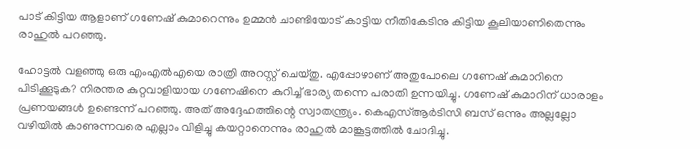പാട് കിട്ടിയ ആളാണ് ഗണേഷ് കുമാറെന്നും ഉമ്മൻ ചാണ്ടിയോട് കാട്ടിയ നീതികേടിനു കിട്ടിയ കൂലിയാണിതെന്നും രാഹുൽ പറഞ്ഞു.

ഹോട്ടൽ വളഞ്ഞു ഒരു എംഎൽഎയെ രാത്രി അറസ്റ്റ് ചെയ്തു. എപ്പോഴാണ് അതുപോലെ ഗണേഷ് കുമാറിനെ പിടിക്കൂടുക? നിരന്തര കുറ്റവാളിയായ ഗണേഷിനെ കുറിച്ച് ഭാര്യ തന്നെ പരാതി ഉന്നയിച്ചു. ഗണേഷ് കുമാറിന് ധാരാളം പ്രണയങ്ങൾ ഉണ്ടെന്ന് പറഞ്ഞു. അത് അദ്ദേഹത്തിന്റെ സ്വാതന്ത്ര്യം. കെഎസ്ആർടിസി ബസ് ഒന്നും അല്ലല്ലോ വഴിയിൽ കാണുന്നവരെ എല്ലാം വിളിച്ചു കയറ്റാനെന്നും രാഹുൽ മാങ്കൂട്ടത്തിൽ ചോദിച്ചു.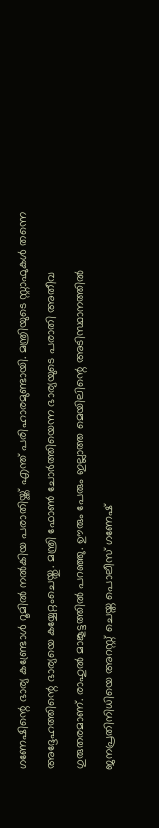ഗണേഷിന്റെ ഭാര്യ കണ്ട്രോൾ റൂമിൽ നൽകിയ പരാതിയ്ക്ക് എന്ത് പരിഹാരമുണ്ടായി. മന്ത്രിയുടെ സ്റ്റാഫുകൾ തന്നെ അദ്ദേഹത്തിന്റെ ഭാര്യയെ കയ്യേറ്റംചെയ്തു. മന്ത്രി ഫോൺ ചോർത്തിയെന്ന ഭാര്യയുടെ പരാതി അതീവ ഗുരുതരമാണ്. രാഹുൽ മാങ്കൂട്ടത്തിൽ പറഞ്ഞു. ഊരും പേരും ഇല്ലാത്ത മെയിലിന്റെ അടിസ്ഥാനത്തിൽ ജനപ്രതിനിധിയെ അറസ്റ്റ് ചെയ്ത പൊലീസ് ഗണേഷ്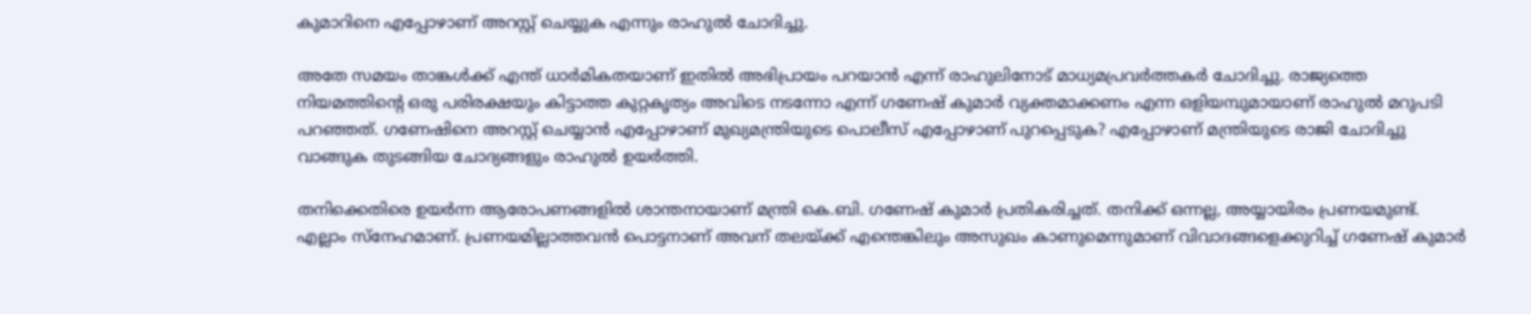കുമാറിനെ എപ്പോഴാണ് അറസ്റ്റ് ചെയ്യുക എന്നും രാഹുൽ ചോദിച്ചു.

അതേ സമയം താങ്കൾക്ക് എന്ത് ധാർമികതയാണ് ഇതിൽ അഭിപ്രായം പറയാൻ എന്ന് രാഹുലിനോട് മാധ്യമപ്രവർത്തകർ ചോദിച്ചു. രാജ്യത്തെ നിയമത്തിന്റെ ഒരു പരിരക്ഷയും കിട്ടാത്ത കുറ്റകൃത്യം അവിടെ നടന്നോ എന്ന് ഗണേഷ് കുമാർ വ്യക്തമാക്കണം എന്ന ഒളിയമ്പുമായാണ് രാഹുൽ മറുപടി പറഞ്ഞത്. ഗണേഷിനെ അറസ്റ്റ് ചെയ്യാൻ എപ്പോഴാണ് മുഖ്യമന്ത്രിയുടെ പൊലീസ് എപ്പോഴാണ് പുറപ്പെടുക? എപ്പോഴാണ് മന്ത്രിയുടെ രാജി ചോദിച്ചു വാങ്ങുക തുടങ്ങിയ ചോദ്യങ്ങളും രാഹുൽ ഉയർത്തി.

തനിക്കെതിരെ ഉയർന്ന ആരോപണങ്ങളിൽ ശാന്തനായാണ് മന്ത്രി കെ.ബി. ഗണേഷ് കുമാർ പ്രതികരിച്ചത്. തനിക്ക് ഒന്നല്ല, അയ്യായിരം പ്രണയമുണ്ട്. എല്ലാം സ്നേഹമാണ്. പ്രണയമില്ലാത്തവൻ പൊട്ടനാണ് അവന് തലയ്ക്ക് എന്തെങ്കിലും അസുഖം കാണുമെന്നുമാണ് വിവാദങ്ങളെക്കുറിച്ച് ഗണേഷ് കുമാർ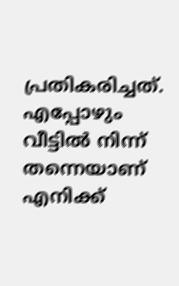പ്രതികരിച്ചത്. എപ്പോഴും വീട്ടിൽ നിന്ന് തന്നെയാണ് എനിക്ക്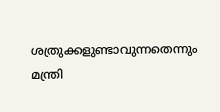ശത്രുക്കളുണ്ടാവുന്നതെന്നും മന്ത്രി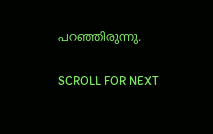പറഞ്ഞിരുന്നു.

SCROLL FOR NEXT